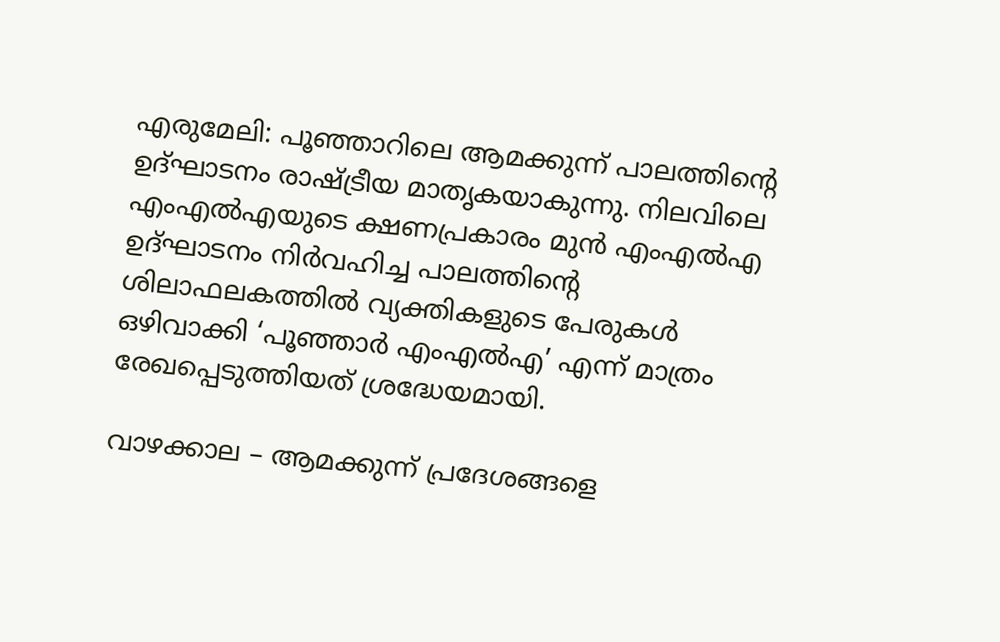എരുമേലി: പൂഞ്ഞാറിലെ ആമക്കുന്ന് പാലത്തിന്റെ ഉദ്ഘാടനം രാഷ്ട്രീയ മാതൃകയാകുന്നു. നിലവിലെ എംഎല്‍എയുടെ ക്ഷണപ്രകാരം മുന്‍ എംഎല്‍എ ഉദ്ഘാടനം നിര്‍വഹിച്ച പാലത്തിന്റെ ശിലാഫലകത്തില്‍ വ്യക്തികളുടെ പേരുകള്‍ ഒഴിവാക്കി ‘പൂഞ്ഞാര്‍ എംഎല്‍എ’ എന്ന് മാത്രം രേഖപ്പെടുത്തിയത് ശ്രദ്ധേയമായി.

വാഴക്കാല – ആമക്കുന്ന് പ്രദേശങ്ങളെ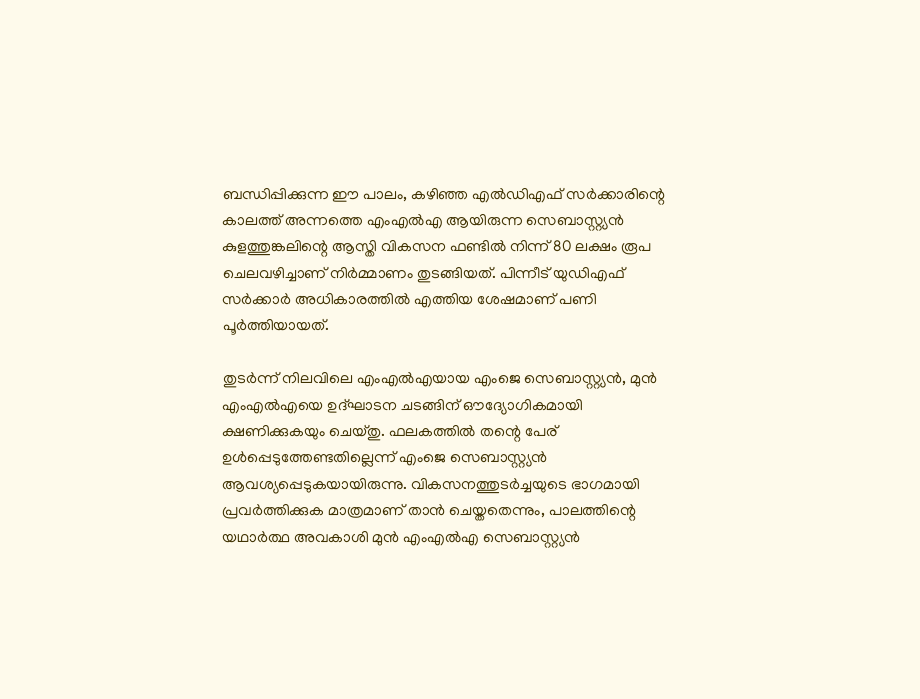ബന്ധിപ്പിക്കുന്ന ഈ പാലം, കഴിഞ്ഞ എല്‍ഡിഎഫ് സര്‍ക്കാരിന്റെ കാലത്ത് അന്നത്തെ എംഎല്‍എ ആയിരുന്ന സെബാസ്റ്റ്യന്‍ കുളത്തുങ്കലിന്റെ ആസ്തി വികസന ഫണ്ടില്‍ നിന്ന് 80 ലക്ഷം രൂപ ചെലവഴിച്ചാണ് നിര്‍മ്മാണം തുടങ്ങിയത്. പിന്നീട് യുഡിഎഫ് സര്‍ക്കാര്‍ അധികാരത്തില്‍ എത്തിയ ശേഷമാണ് പണി പൂര്‍ത്തിയായത്.

തുടര്‍ന്ന് നിലവിലെ എംഎല്‍എയായ എംജെ സെബാസ്റ്റ്യന്‍, മുന്‍ എംഎല്‍എയെ ഉദ്ഘാടന ചടങ്ങിന് ഔദ്യോഗികമായി ക്ഷണിക്കുകയും ചെയ്തു. ഫലകത്തില്‍ തന്റെ പേര് ഉള്‍പ്പെടുത്തേണ്ടതില്ലെന്ന് എംജെ സെബാസ്റ്റ്യന്‍ ആവശ്യപ്പെടുകയായിരുന്നു. വികസനത്തുടര്‍ച്ചയുടെ ഭാഗമായി പ്രവര്‍ത്തിക്കുക മാത്രമാണ് താന്‍ ചെയ്തതെന്നും, പാലത്തിന്റെ യഥാര്‍ത്ഥ അവകാശി മുന്‍ എംഎല്‍എ സെബാസ്റ്റ്യന്‍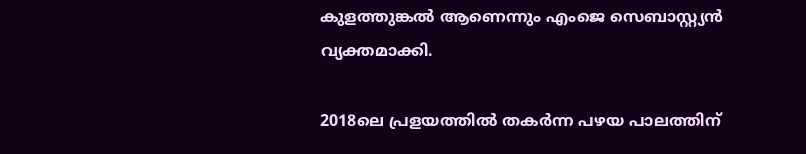കുളത്തുങ്കല്‍ ആണെന്നും എംജെ സെബാസ്റ്റ്യന്‍ വ്യക്തമാക്കി.

2018ലെ പ്രളയത്തില്‍ തകര്‍ന്ന പഴയ പാലത്തിന്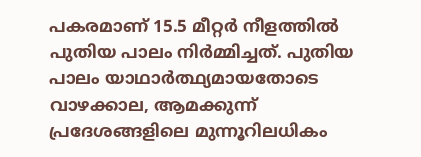പകരമാണ് 15.5 മീറ്റര്‍ നീളത്തില്‍ പുതിയ പാലം നിര്‍മ്മിച്ചത്. പുതിയ പാലം യാഥാര്‍ത്ഥ്യമായതോടെ വാഴക്കാല, ആമക്കുന്ന് പ്രദേശങ്ങളിലെ മുന്നൂറിലധികം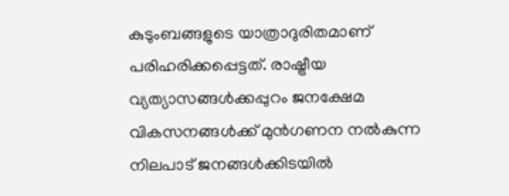കുടുംബങ്ങളുടെ യാത്രാദുരിതമാണ് പരിഹരിക്കപ്പെട്ടത്. രാഷ്ട്രീയ വ്യത്യാസങ്ങള്‍ക്കപ്പുറം ജനക്ഷേമ വികസനങ്ങള്‍ക്ക് മുന്‍ഗണന നല്‍കുന്ന നിലപാട് ജനങ്ങള്‍ക്കിടയില്‍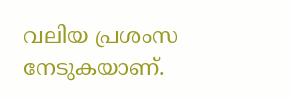വലിയ പ്രശംസ നേടുകയാണ്.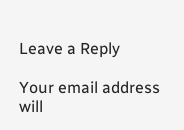Leave a Reply

Your email address will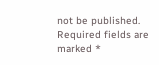not be published. Required fields are marked *